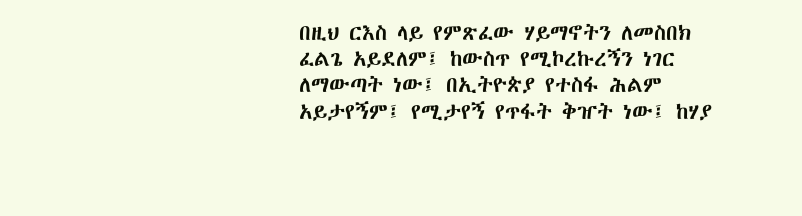በዚህ ርእስ ላይ የምጽፈው ሃይማኖትን ለመስበክ ፈልጌ አይደለም፤ ከውስጥ የሚኮረኩረኝን ነገር ለማውጣት ነው፤ በኢትዮጵያ የተስፋ ሕልም አይታየኝም፤ የሚታየኝ የጥፋት ቅዠት ነው፤ ከሃያ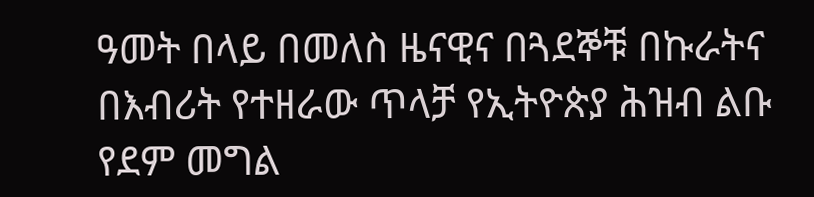ዓመት በላይ በመለስ ዜናዊና በጓደኞቹ በኩራትና በእብሪት የተዘራው ጥላቻ የኢትዮጵያ ሕዝብ ልቡ የደም መግል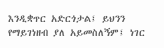እንዲቋጥር አድርጎታል፤ ይህንን የማይገነዘብ ያለ አይመስለኝም፤ ነገር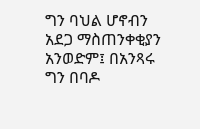ግን ባህል ሆኖብን አደጋ ማስጠንቀቂያን አንወድም፤ በአንጻሩ ግን በባዶ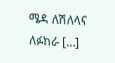ሜዳ ለሽለላና ለፉከራ […]